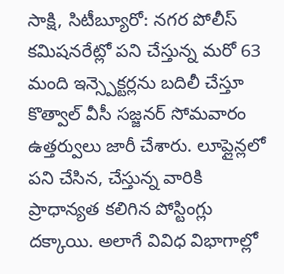సాక్షి, సిటీబ్యూరో: నగర పోలీస్ కమిషనరేట్లో పని చేస్తున్న మరో 63 మంది ఇన్స్పెక్టర్లను బదిలీ చేస్తూ కొత్వాల్ వీసీ సజ్జనర్ సోమవారం ఉత్తర్వులు జారీ చేశారు. లూప్లైన్లలో పని చేసిన, చేస్తున్న వారికి ప్రాధాన్యత కలిగిన పోస్టింగ్లు దక్కాయి. అలాగే వివిధ విభాగాల్లో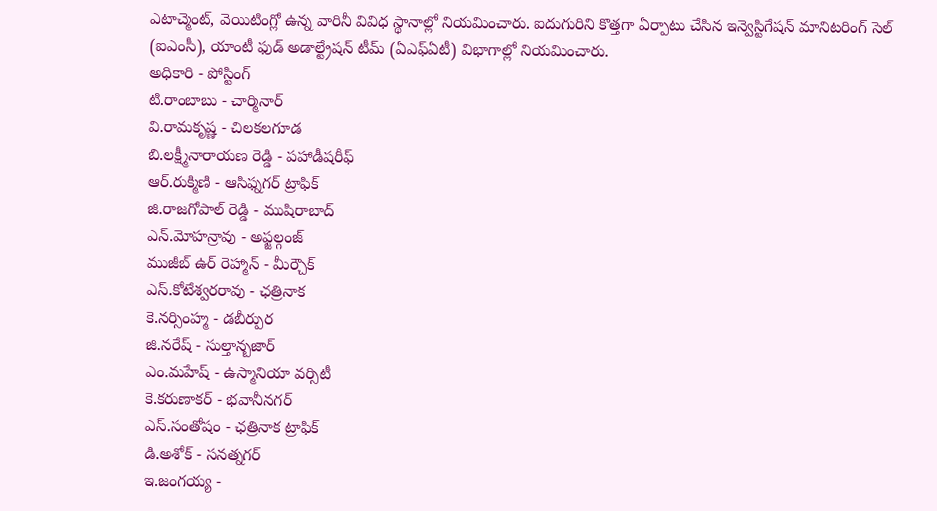ఎటాచ్మెంట్, వెయిటింగ్లో ఉన్న వారినీ వివిధ స్థానాల్లో నియమించారు. ఐదుగురిని కొత్తగా ఏర్పాటు చేసిన ఇన్వెస్టిగేషన్ మానిటరింగ్ సెల్ (ఐఎంసీ), యాంటీ ఫుడ్ అడాల్ట్రేషన్ టీమ్ (ఏఎఫ్ఏటీ) విభాగాల్లో నియమించారు.
అధికారి - పోస్టింగ్
టి.రాంబాబు - చార్మినార్
వి.రామకృష్ణ - చిలకలగూడ
బి.లక్ష్మీనారాయణ రెడ్డి - పహాడీషరీఫ్
ఆర్.రుక్మిణి - ఆసిఫ్నగర్ ట్రాఫిక్
జి.రాజగోపాల్ రెడ్డి - ముషిరాబాద్
ఎన్.మోహన్రావు - అఫ్జల్గంజ్
ముజీబ్ ఉర్ రెహ్మాన్ - మీర్చౌక్
ఎస్.కోటేశ్వరరావు - ఛత్రినాక
కె.నర్సింహ్మ - డబీర్పుర
జి.నరేష్ - సుల్తాన్బజార్
ఎం.మహేష్ - ఉస్మానియా వర్సిటీ
కె.కరుణాకర్ - భవానీనగర్
ఎస్.సంతోషం - ఛత్రినాక ట్రాఫిక్
డి.అశోక్ - సనత్నగర్
ఇ.జంగయ్య -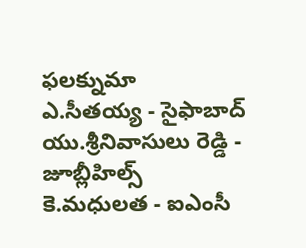ఫలక్నుమా
ఎ.సీతయ్య - సైఫాబాద్
యు.శ్రీనివాసులు రెడ్డి - జూబ్లీహిల్స్
కె.మధులత - ఐఎంసీ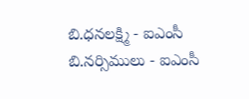బి.ధనలక్ష్మి - ఐఎంసీ
బి.నర్సిములు - ఐఎంసీ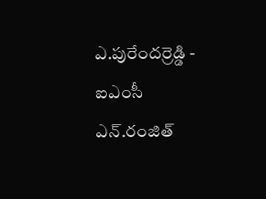ఎ.పురేందర్రెడ్డి - ఐఎంసీ
ఎన్.రంజిత్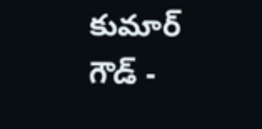కుమార్ గౌడ్ -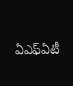ఏఎఫ్ఏటీ